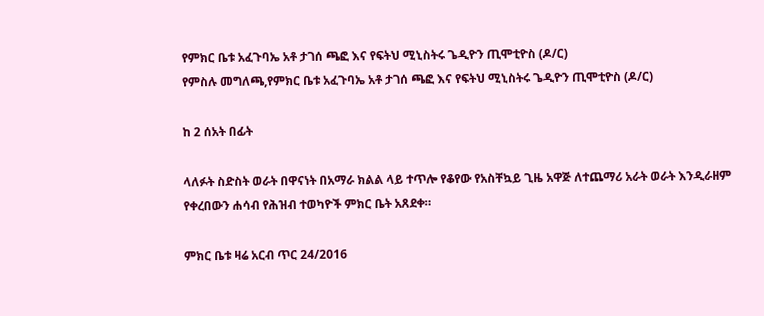የምክር ቤቱ አፈጉባኤ አቶ ታገሰ ጫፎ እና የፍትህ ሚኒስትሩ ጌዲዮን ጢሞቲዮስ (ዶ/ር)
የምስሉ መግለጫ,የምክር ቤቱ አፈጉባኤ አቶ ታገሰ ጫፎ እና የፍትህ ሚኒስትሩ ጌዲዮን ጢሞቲዮስ (ዶ/ር)

ከ 2 ሰአት በፊት

ላለፉት ስድስት ወራት በዋናነት በአማራ ክልል ላይ ተጥሎ የቆየው የአስቸኳይ ጊዜ አዋጅ ለተጨማሪ አራት ወራት እንዲራዘም የቀረበውን ሐሳብ የሕዝብ ተወካዮች ምክር ቤት አጸደቀ።

ምክር ቤቱ ዛሬ አርብ ጥር 24/2016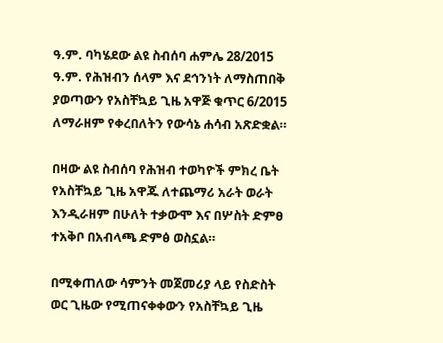ዓ.ም. ባካሄደው ልዩ ስብሰባ ሐምሌ 28/2015 ዓ.ም. የሕዝብን ሰላም እና ደኅንነት ለማስጠበቅ ያወጣውን የአስቸኳይ ጊዜ አዋጅ ቁጥር 6/2015 ለማራዘም የቀረበለትን የውሳኔ ሐሳብ አጽድቋል።

በዛው ልዩ ስብሰባ የሕዝብ ተወካዮች ምክረ ቤት የአስቸኳይ ጊዜ አዋጁ ለተጨማሪ አራት ወራት እንዲራዘም በሁለት ተቃውሞ እና በሦስት ድምፀ ተአቅቦ በአብላጫ ድምፅ ወስኗል።

በሚቀጠለው ሳምንት መጀመሪያ ላይ የስድስት ወር ጊዜው የሚጠናቀቀውን የአስቸኳይ ጊዜ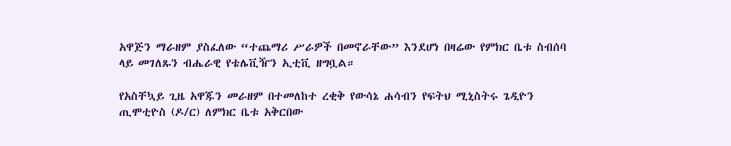አዋጅን ማራዘም ያስፈለው “ተጨማሪ ሥራዎች በመኖራቸው” እንደሆነ በዛሬው የምክር ቤቱ ስብሰባ ላይ መገለጹን ብሔራዊ የቴሌቪዥን ኢቲቪ ዘግቧል።

የአስቸኳይ ጊዜ አዋጁን መራዘም በተመለከተ ረቂቅ የውሳኔ ሐሳብን የፍትህ ሚኒስትሩ ጌዲዮን ጢሞቲዮስ (ዶ/ር) ለምክር ቤቱ አቅርበው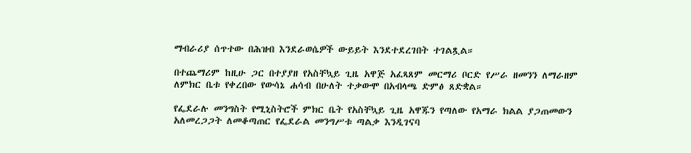ማብራሪያ ሰጥተው በሕዝብ እንደራወሴዎች ውይይት እንደተደረገበት ተገልጿል።

በተጨማሪም ከዚሁ ጋር በተያያዘ የአስቸኳይ ጊዜ አዋጅ አፈጻጸም መርማሪ ቦርድ የሥራ ዘመንን ለማራዘም ለምክር ቤቱ የቀረበው የውሳኔ ሐሳብ በሁለት ተቃውሞ በአብላጫ ድምፅ ጸድቋል።

የፌደራሉ መንግስት የሚኒስትሮች ምክር ቤት የአስቸኳይ ጊዜ አዋጁን የጣለው የአማራ ክልል ያጋጠመውን አለመረጋጋት ለመቆጣጠር የፌደራል መንግሥቱ ጣልቃ እንዲገናባ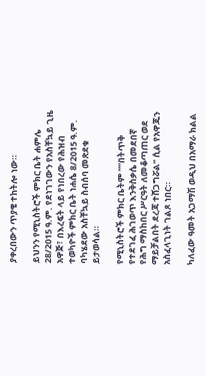ያቀረበውን ጥያቄ ተከትሎ ነው።

ይህንን የሚኒስትሮች ምክር ቤት ሐምሌ 28/2015 ዓ.ም. የደነገገውን የአስቸኳይ ጊዜ አዋጅ፣ በእረፍት ላይ የነበረው የሕዝብ ተወካዮች ምክር ቤት ነሐሴ 8/2015 ዓ.ም. ባካሄደው አስቸኳይ ስብሰባ መጽደቁ ይታወሳል።

የሚኒስትሮች ምክር ቤትም ““በትጥቅ የተደገፈ ሕገወጥ እንቅስቃሴ በመደበኛ የሕግ ማስከበር ሥርዓት ለመቆጣጠር ወደ ማይቻልበት ደረጃ ተሸጋግሯል” ሲል የአዋጁን አስፈላጊነት ገልጾ ነበር።

ካለፈው ዓመት አጋማሽ ወዲህ በአማራ ክልል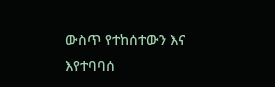ውስጥ የተከሰተውን እና እየተባባሰ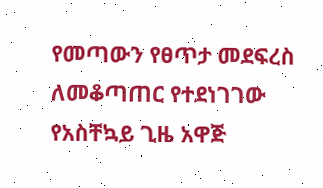የመጣውን የፀጥታ መደፍረስ ለመቆጣጠር የተደነገገው የአስቸኳይ ጊዜ አዋጅ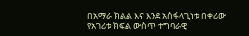በአማራ ክልል እና እንደ አስፋላጊነቱ በቀሪው የአገሪቱ ክፍል ውስጥ ተግባራዊ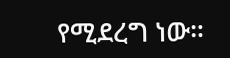የሚደረግ ነው።